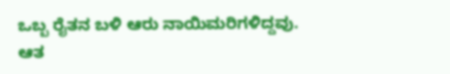ಒಬ್ಬ ರೈತನ ಬಳಿ ಆರು ನಾಯಿಮರಿಗಳಿದ್ದವು. ಆತ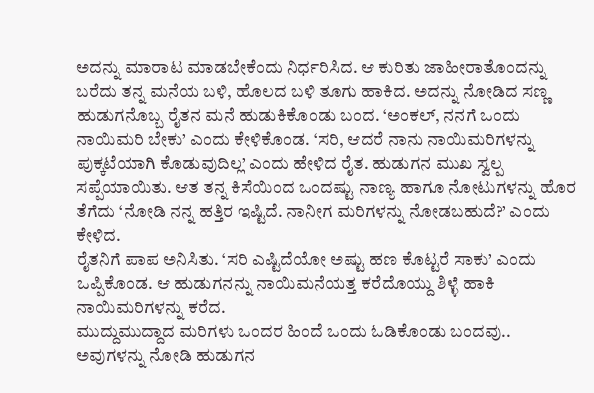ಅದನ್ನು ಮಾರಾಟ ಮಾಡಬೇಕೆಂದು ನಿರ್ಧರಿಸಿದ. ಆ ಕುರಿತು ಜಾಹೀರಾತೊಂದನ್ನು ಬರೆದು ತನ್ನ ಮನೆಯ ಬಳಿ, ಹೊಲದ ಬಳಿ ತೂಗು ಹಾಕಿದ. ಅದನ್ನು ನೋಡಿದ ಸಣ್ಣ ಹುಡುಗನೊಬ್ಬ ರೈತನ ಮನೆ ಹುಡುಕಿಕೊಂಡು ಬಂದ. ‘ಅಂಕಲ್, ನನಗೆ ಒಂದು ನಾಯಿಮರಿ ಬೇಕು’ ಎಂದು ಕೇಳಿಕೊಂಡ. ‘ಸರಿ, ಆದರೆ ನಾನು ನಾಯಿಮರಿಗಳನ್ನು ಪುಕ್ಕಟೆಯಾಗಿ ಕೊಡುವುದಿಲ್ಲ’ ಎಂದು ಹೇಳಿದ ರೈತ. ಹುಡುಗನ ಮುಖ ಸ್ವಲ್ಪ ಸಪ್ಪೆಯಾಯಿತು. ಆತ ತನ್ನ ಕಿಸೆಯಿಂದ ಒಂದಷ್ಟು ನಾಣ್ಯ ಹಾಗೂ ನೋಟುಗಳನ್ನು ಹೊರ ತೆಗೆದು ‘ನೋಡಿ ನನ್ನ ಹತ್ತಿರ ಇಷ್ಟಿದೆ. ನಾನೀಗ ಮರಿಗಳನ್ನು ನೋಡಬಹುದೆ?’ ಎಂದು ಕೇಳಿದ.
ರೈತನಿಗೆ ಪಾಪ ಅನಿಸಿತು. ‘ಸರಿ ಎಷ್ಟಿದೆಯೋ ಅಷ್ಟು ಹಣ ಕೊಟ್ಟರೆ ಸಾಕು’ ಎಂದು ಒಪ್ಪಿಕೊಂಡ. ಆ ಹುಡುಗನನ್ನು ನಾಯಿಮನೆಯತ್ತ ಕರೆದೊಯ್ದು ಶಿಳ್ಳೆ ಹಾಕಿ ನಾಯಿಮರಿಗಳನ್ನು ಕರೆದ.
ಮುದ್ದುಮುದ್ದಾದ ಮರಿಗಳು ಒಂದರ ಹಿಂದೆ ಒಂದು ಓಡಿಕೊಂಡು ಬಂದವು.. ಅವುಗಳನ್ನು ನೋಡಿ ಹುಡುಗನ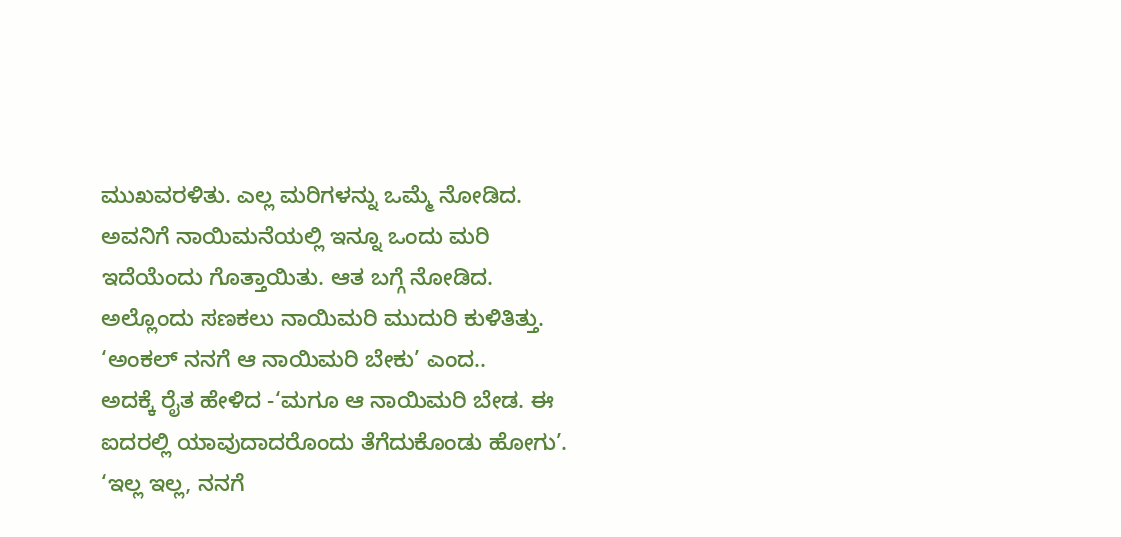ಮುಖವರಳಿತು. ಎಲ್ಲ ಮರಿಗಳನ್ನು ಒಮ್ಮೆ ನೋಡಿದ. ಅವನಿಗೆ ನಾಯಿಮನೆಯಲ್ಲಿ ಇನ್ನೂ ಒಂದು ಮರಿ ಇದೆಯೆಂದು ಗೊತ್ತಾಯಿತು. ಆತ ಬಗ್ಗೆ ನೋಡಿದ. ಅಲ್ಲೊಂದು ಸಣಕಲು ನಾಯಿಮರಿ ಮುದುರಿ ಕುಳಿತಿತ್ತು. ‘ಅಂಕಲ್ ನನಗೆ ಆ ನಾಯಿಮರಿ ಬೇಕು’ ಎಂದ..
ಅದಕ್ಕೆ ರೈತ ಹೇಳಿದ -‘ಮಗೂ ಆ ನಾಯಿಮರಿ ಬೇಡ. ಈ ಐದರಲ್ಲಿ ಯಾವುದಾದರೊಂದು ತೆಗೆದುಕೊಂಡು ಹೋಗು’. ‘ಇಲ್ಲ ಇಲ್ಲ, ನನಗೆ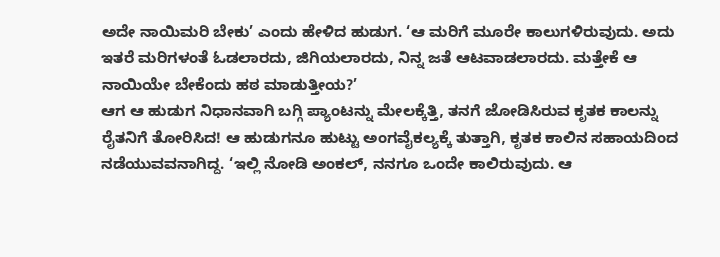ಅದೇ ನಾಯಿಮರಿ ಬೇಕು’ ಎಂದು ಹೇಳಿದ ಹುಡುಗ. ‘ಆ ಮರಿಗೆ ಮೂರೇ ಕಾಲುಗಳಿರುವುದು. ಅದು ಇತರೆ ಮರಿಗಳಂತೆ ಓಡಲಾರದು, ಜಿಗಿಯಲಾರದು, ನಿನ್ನ ಜತೆ ಆಟವಾಡಲಾರದು. ಮತ್ತೇಕೆ ಆ ನಾಯಿಯೇ ಬೇಕೆಂದು ಹಠ ಮಾಡುತ್ತೀಯ?’
ಆಗ ಆ ಹುಡುಗ ನಿಧಾನವಾಗಿ ಬಗ್ಗಿ ಪ್ಯಾಂಟನ್ನು ಮೇಲಕ್ಕೆತ್ತಿ, ತನಗೆ ಜೋಡಿಸಿರುವ ಕೃತಕ ಕಾಲನ್ನು ರೈತನಿಗೆ ತೋರಿಸಿದ! ಆ ಹುಡುಗನೂ ಹುಟ್ಟು ಅಂಗವೈಕಲ್ಯಕ್ಕೆ ತುತ್ತಾಗಿ, ಕೃತಕ ಕಾಲಿನ ಸಹಾಯದಿಂದ ನಡೆಯುವವನಾಗಿದ್ದ. ‘ಇಲ್ಲಿ ನೋಡಿ ಅಂಕಲ್, ನನಗೂ ಒಂದೇ ಕಾಲಿರುವುದು. ಆ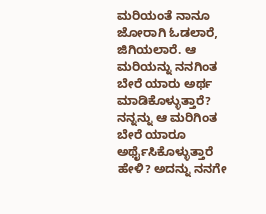ಮರಿಯಂತೆ ನಾನೂ ಜೋರಾಗಿ ಓಡಲಾರೆ, ಜಿಗಿಯಲಾರೆ. ಆ ಮರಿಯನ್ನು ನನಗಿಂತ ಬೇರೆ ಯಾರು ಅರ್ಥ ಮಾಡಿಕೊಳ್ಳುತ್ತಾರೆ? ನನ್ನನ್ನು ಆ ಮರಿಗಿಂತ ಬೇರೆ ಯಾರೂ ಅರ್ಥೈಸಿಕೊಳ್ಳುತ್ತಾರೆ ಹೇಳಿ? ಅದನ್ನು ನನಗೇ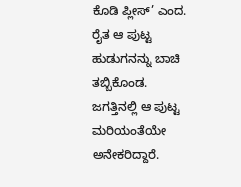ಕೊಡಿ ಪ್ಲೀಸ್’ ಎಂದ. ರೈತ ಆ ಪುಟ್ಟ ಹುಡುಗನನ್ನು ಬಾಚಿ ತಬ್ಬಿಕೊಂಡ.
ಜಗತ್ತಿನಲ್ಲಿ ಆ ಪುಟ್ಟ ಮರಿಯಂತೆಯೇ ಅನೇಕರಿದ್ದಾರೆ.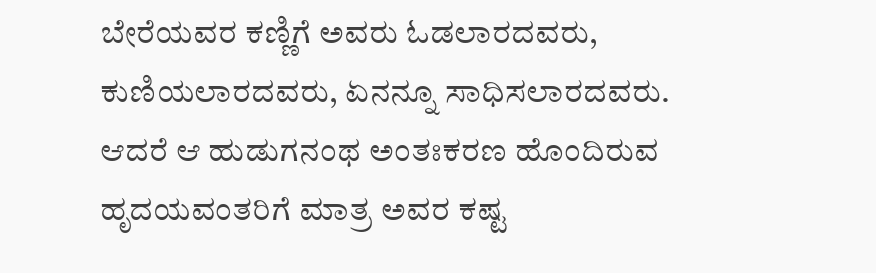ಬೇರೆಯವರ ಕಣ್ಣಿಗೆ ಅವರು ಓಡಲಾರದವರು, ಕುಣಿಯಲಾರದವರು, ಏನನ್ನೂ ಸಾಧಿಸಲಾರದವರು. ಆದರೆ ಆ ಹುಡುಗನಂಥ ಅಂತಃಕರಣ ಹೊಂದಿರುವ ಹೃದಯವಂತರಿಗೆ ಮಾತ್ರ ಅವರ ಕಷ್ಟ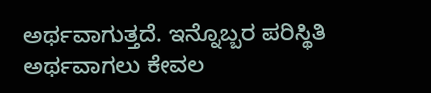ಅರ್ಥವಾಗುತ್ತದೆ. ಇನ್ನೊಬ್ಬರ ಪರಿಸ್ಥಿತಿ ಅರ್ಥವಾಗಲು ಕೇವಲ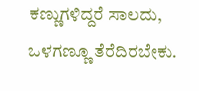ಕಣ್ಣುಗಳಿದ್ದರೆ ಸಾಲದು, ಒಳಗಣ್ಣೂ ತೆರೆದಿರಬೇಕು.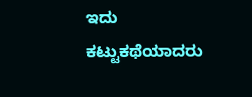ಇದು ಕಟ್ಟುಕಥೆಯಾದರು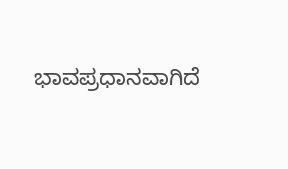ಭಾವಪ್ರಧಾನವಾಗಿದೆ